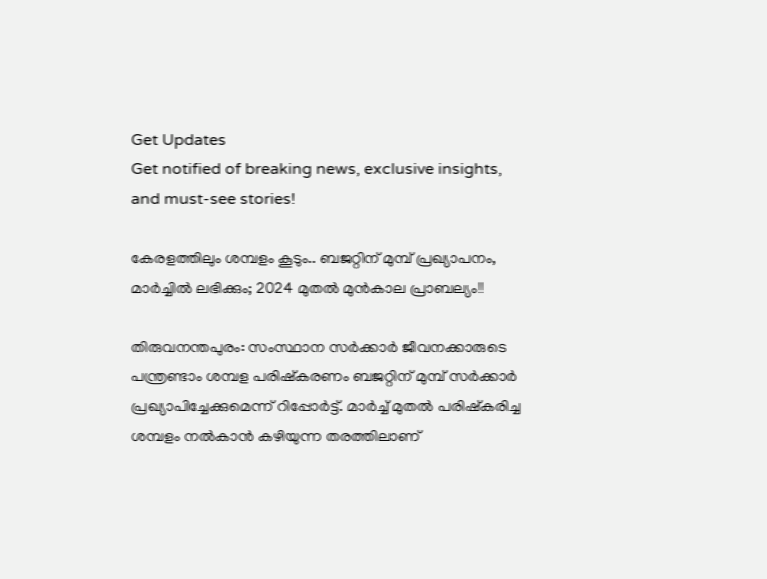Get Updates
Get notified of breaking news, exclusive insights, and must-see stories!

കേരളത്തിലും ശമ്പളം കൂടും.. ബജറ്റിന് മുമ്പ് പ്രഖ്യാപനം, മാര്‍ച്ചില്‍ ലഭിക്കും; 2024 മുതല്‍ മുന്‍കാല പ്രാബല്യം!!

തിരുവനന്തപുരം: സംസ്ഥാന സര്‍ക്കാര്‍ ജീവനക്കാരുടെ പന്ത്രണ്ടാം ശമ്പള പരിഷ്‌കരണം ബജറ്റിന് മുമ്പ് സര്‍ക്കാര്‍ പ്രഖ്യാപിച്ചേക്കുമെന്ന് റിപ്പോര്‍ട്ട്. മാര്‍ച്ച് മുതല്‍ പരിഷ്‌കരിച്ച ശമ്പളം നല്‍കാന്‍ കഴിയുന്ന തരത്തിലാണ്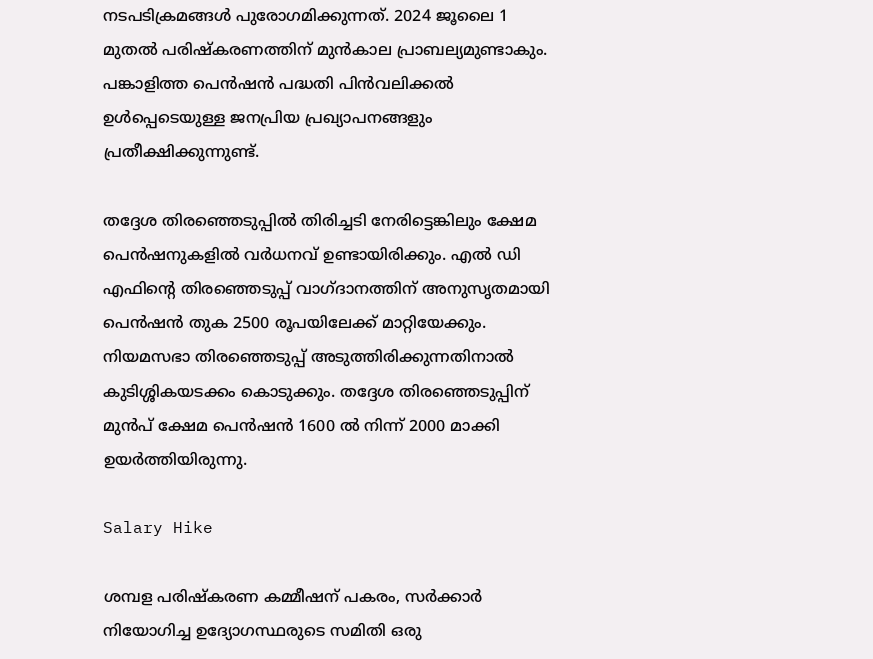നടപടിക്രമങ്ങള്‍ പുരോഗമിക്കുന്നത്. 2024 ജൂലൈ 1 മുതല്‍ പരിഷ്‌കരണത്തിന് മുന്‍കാല പ്രാബല്യമുണ്ടാകും. പങ്കാളിത്ത പെന്‍ഷന്‍ പദ്ധതി പിന്‍വലിക്കല്‍ ഉള്‍പ്പെടെയുള്ള ജനപ്രിയ പ്രഖ്യാപനങ്ങളും പ്രതീക്ഷിക്കുന്നുണ്ട്.

തദ്ദേശ തിരഞ്ഞെടുപ്പില്‍ തിരിച്ചടി നേരിട്ടെങ്കിലും ക്ഷേമ പെന്‍ഷനുകളില്‍ വര്‍ധനവ് ഉണ്ടായിരിക്കും. എല്‍ ഡി എഫിന്റെ തിരഞ്ഞെടുപ്പ് വാഗ്ദാനത്തിന് അനുസൃതമായി പെന്‍ഷന്‍ തുക 2500 രൂപയിലേക്ക് മാറ്റിയേക്കും. നിയമസഭാ തിരഞ്ഞെടുപ്പ് അടുത്തിരിക്കുന്നതിനാല്‍ കുടിശ്ശികയടക്കം കൊടുക്കും. തദ്ദേശ തിരഞ്ഞെടുപ്പിന് മുന്‍പ് ക്ഷേമ പെന്‍ഷന്‍ 1600 ല്‍ നിന്ന് 2000 മാക്കി ഉയര്‍ത്തിയിരുന്നു.

Salary Hike

ശമ്പള പരിഷ്‌കരണ കമ്മീഷന് പകരം, സര്‍ക്കാര്‍ നിയോഗിച്ച ഉദ്യോഗസ്ഥരുടെ സമിതി ഒരു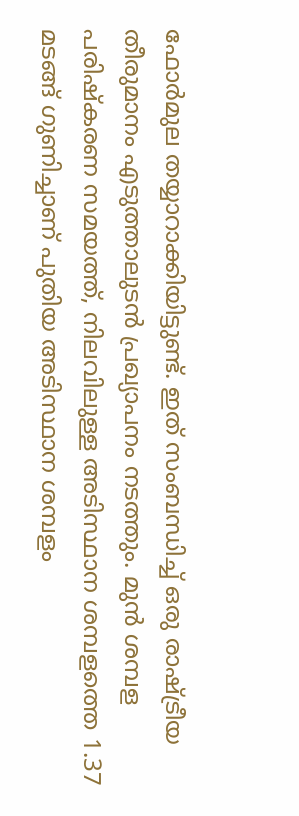ഫോര്‍മുല തയ്യാറാക്കിയിട്ടുണ്ട്. ഇത് സംബന്ധിച്ച് ഒരു രാഷ്ട്രീയ തീരുമാനം എടുത്താലുടന്‍ പ്രഖ്യാപനം നടത്തും. മുന്‍ ശമ്പള പരിഷ്‌കരണ സമയത്ത്, നിലവിലുള്ള അടിസ്ഥാന ശമ്പളത്തെ 1.37 മടങ്ങ് ഗുണിച്ചാണ് പുതിയ അടിസ്ഥാന ശമ്പളം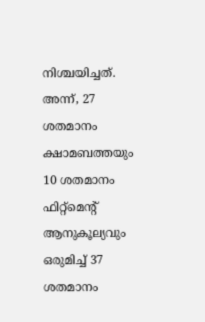നിശ്ചയിച്ചത്. അന്ന്, 27 ശതമാനം ക്ഷാമബത്തയും 10 ശതമാനം ഫിറ്റ്‌മെന്റ് ആനുകൂല്യവും ഒരുമിച്ച് 37 ശതമാനം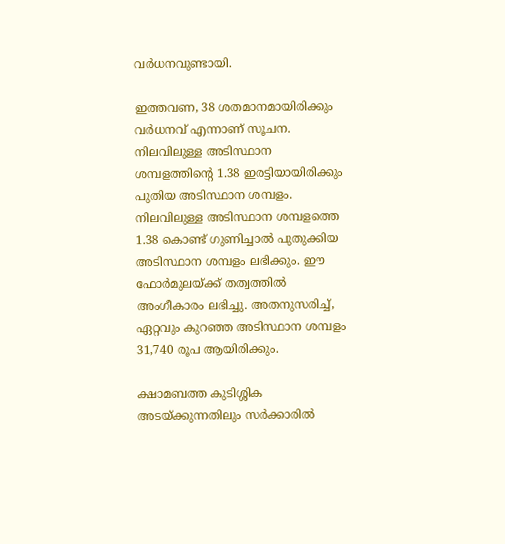വര്‍ധനവുണ്ടായി.

ഇത്തവണ, 38 ശതമാനമായിരിക്കും വര്‍ധനവ് എന്നാണ് സൂചന. നിലവിലുള്ള അടിസ്ഥാന ശമ്പളത്തിന്റെ 1.38 ഇരട്ടിയായിരിക്കും പുതിയ അടിസ്ഥാന ശമ്പളം. നിലവിലുള്ള അടിസ്ഥാന ശമ്പളത്തെ 1.38 കൊണ്ട് ഗുണിച്ചാല്‍ പുതുക്കിയ അടിസ്ഥാന ശമ്പളം ലഭിക്കും. ഈ ഫോര്‍മുലയ്ക്ക് തത്വത്തില്‍ അംഗീകാരം ലഭിച്ചു. അതനുസരിച്ച്, ഏറ്റവും കുറഞ്ഞ അടിസ്ഥാന ശമ്പളം 31,740 രൂപ ആയിരിക്കും.

ക്ഷാമബത്ത കുടിശ്ശിക അടയ്ക്കുന്നതിലും സര്‍ക്കാരില്‍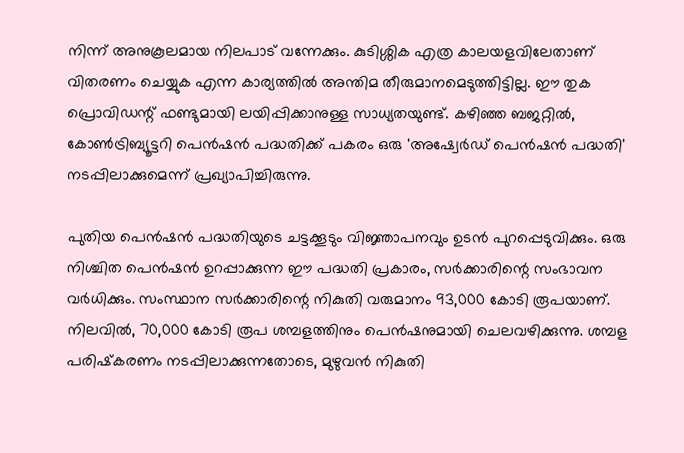നിന്ന് അനുകൂലമായ നിലപാട് വന്നേക്കും. കുടിശ്ശിക എത്ര കാലയളവിലേതാണ് വിതരണം ചെയ്യുക എന്ന കാര്യത്തില്‍ അന്തിമ തീരുമാനമെടുത്തിട്ടില്ല. ഈ തുക പ്രൊവിഡന്റ് ഫണ്ടുമായി ലയിപ്പിക്കാനുള്ള സാധ്യതയുണ്ട്. കഴിഞ്ഞ ബജറ്റില്‍, കോണ്‍ട്രിബ്യൂട്ടറി പെന്‍ഷന്‍ പദ്ധതിക്ക് പകരം ഒരു 'അഷ്വേര്‍ഡ് പെന്‍ഷന്‍ പദ്ധതി' നടപ്പിലാക്കുമെന്ന് പ്രഖ്യാപിച്ചിരുന്നു.

പുതിയ പെന്‍ഷന്‍ പദ്ധതിയുടെ ചട്ടക്കൂടും വിജ്ഞാപനവും ഉടന്‍ പുറപ്പെടുവിക്കും. ഒരു നിശ്ചിത പെന്‍ഷന്‍ ഉറപ്പാക്കുന്ന ഈ പദ്ധതി പ്രകാരം, സര്‍ക്കാരിന്റെ സംഭാവന വര്‍ധിക്കും. സംസ്ഥാന സര്‍ക്കാരിന്റെ നികുതി വരുമാനം 93,000 കോടി രൂപയാണ്. നിലവില്‍, 70,000 കോടി രൂപ ശമ്പളത്തിനും പെന്‍ഷനുമായി ചെലവഴിക്കുന്നു. ശമ്പള പരിഷ്‌കരണം നടപ്പിലാക്കുന്നതോടെ, മുഴുവന്‍ നികുതി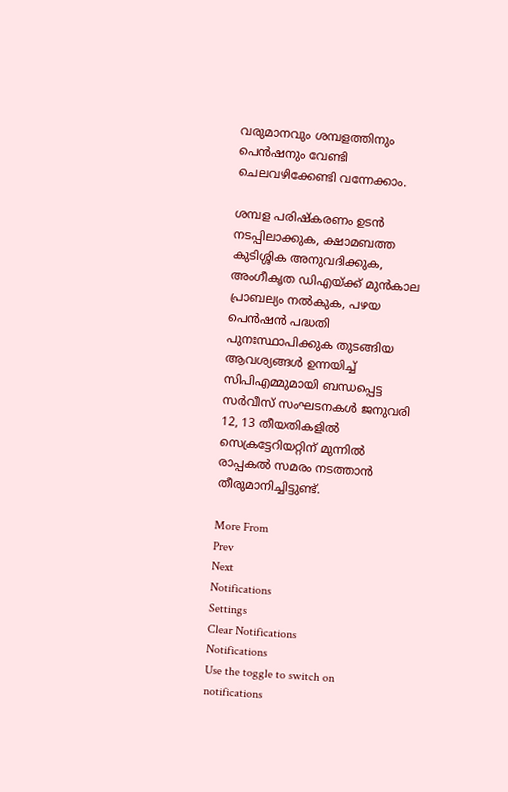വരുമാനവും ശമ്പളത്തിനും പെന്‍ഷനും വേണ്ടി ചെലവഴിക്കേണ്ടി വന്നേക്കാം.

ശമ്പള പരിഷ്‌കരണം ഉടന്‍ നടപ്പിലാക്കുക, ക്ഷാമബത്ത കുടിശ്ശിക അനുവദിക്കുക, അംഗീകൃത ഡിഎയ്ക്ക് മുന്‍കാല പ്രാബല്യം നല്‍കുക, പഴയ പെന്‍ഷന്‍ പദ്ധതി പുനഃസ്ഥാപിക്കുക തുടങ്ങിയ ആവശ്യങ്ങള്‍ ഉന്നയിച്ച് സിപിഎമ്മുമായി ബന്ധപ്പെട്ട സര്‍വീസ് സംഘടനകള്‍ ജനുവരി 12, 13 തീയതികളില്‍ സെക്രട്ടേറിയറ്റിന് മുന്നില്‍ രാപ്പകല്‍ സമരം നടത്താന്‍ തീരുമാനിച്ചിട്ടുണ്ട്.

More From
Prev
Next
Notifications
Settings
Clear Notifications
Notifications
Use the toggle to switch on notifications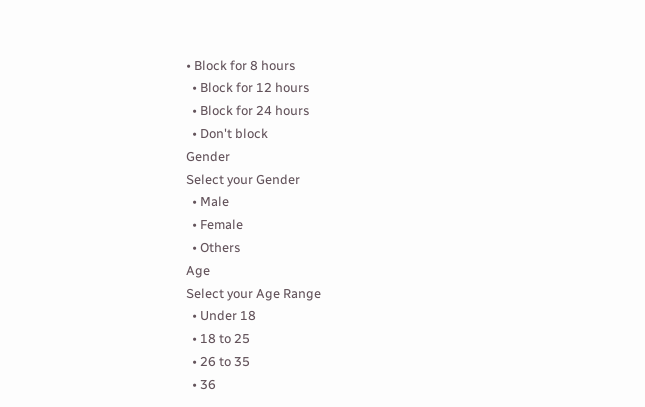• Block for 8 hours
  • Block for 12 hours
  • Block for 24 hours
  • Don't block
Gender
Select your Gender
  • Male
  • Female
  • Others
Age
Select your Age Range
  • Under 18
  • 18 to 25
  • 26 to 35
  • 36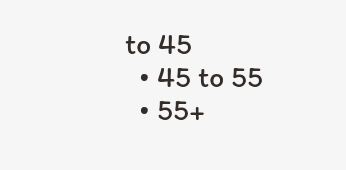to 45
  • 45 to 55
  • 55+